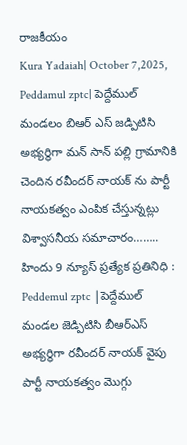రాజకీయం
Kura Yadaiah| October 7,2025,
Peddamul zptc| పెద్దేముల్ మండలం బిఆర్ ఎస్ జడ్పిటిసి అభ్యర్థిగా మన్ సాన్ పల్లి గ్రామానికి చెందిన రవీందర్ నాయక్ ను పార్టీ నాయకత్వం ఎంపిక చేస్తున్నట్లు విశ్వాసనీయ సమాచారం……..
హిందు 9 న్యూస్ ప్రత్యేక ప్రతినిధి :
Peddemul zptc |పెద్దేముల్ మండల జెడ్పిటిసి బీఆర్ఎస్ అభ్యర్థిగా రవీందర్ నాయక్ వైపు పార్టీ నాయకత్వం మొగ్గు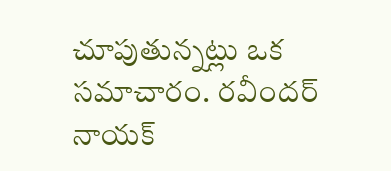చూపుతున్నట్లు ఒక సమాచారం. రవీందర్ నాయక్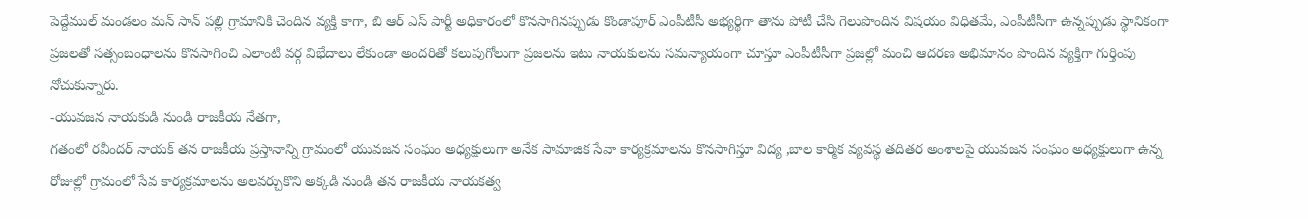పెద్దేముల్ మండలం మన్ సాన్ పల్లి గ్రామానికి చెందిన వ్యక్తి కాగా, బి ఆర్ ఎస్ పార్టీ అధికారంలో కొనసాగినప్పుడు కొండాపూర్ ఎంపీటీసీ అభ్యర్థిగా తాను పోటీ చేసి గెలుపొందిన విషయం విధితమే, ఎంపీటీసీగా ఉన్నప్పుడు స్థానికంగా ప్రజలతో సత్సంబంధాలను కొనసాగించి ఎలాంటి వర్గ విభేదాలు లేకుండా అందరితో కలుపుగోలుగా ప్రజలను ఇటు నాయకులను సమన్యాయంగా చూస్తూ ఎంపీటీసీగా ప్రజల్లో మంచి ఆదరణ అభిమానం పొందిన వ్యక్తిగా గుర్తింపు నోచుకున్నారు.
-యువజన నాయకుడి నుండి రాజకీయ నేతగా,
గతంలో రవీందర్ నాయక్ తన రాజకీయ ప్రస్తానాన్ని గ్రామంలో యువజన సంఘం అధ్యక్షులుగా అనేక సామాజిక సేవా కార్యక్రమాలను కొనసాగిస్తూ విద్య ,బాల కార్మిక వ్యవస్థ తదితర అంశాలపై యువజన సంఘం అధ్యక్షులుగా ఉన్న రోజుల్లో గ్రామంలో సేవ కార్యక్రమాలను అలవర్చుకొని అక్కడి నుండి తన రాజకీయ నాయకత్వ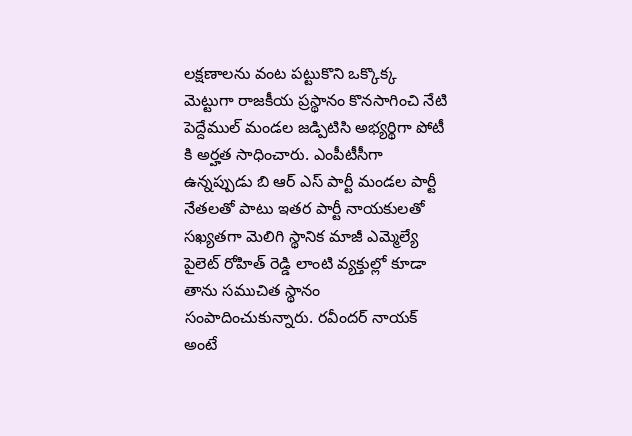లక్షణాలను వంట పట్టుకొని ఒక్కొక్క మెట్టుగా రాజకీయ ప్రస్థానం కొనసాగించి నేటి పెద్దేముల్ మండల జడ్పిటిసి అభ్యర్థిగా పోటీ కి అర్హత సాధించారు. ఎంపీటీసీగా ఉన్నప్పుడు బి ఆర్ ఎస్ పార్టీ మండల పార్టీ నేతలతో పాటు ఇతర పార్టీ నాయకులతో సఖ్యతగా మెలిగి స్థానిక మాజీ ఎమ్మెల్యే పైలెట్ రోహిత్ రెడ్డి లాంటి వ్యక్తుల్లో కూడా తాను సముచిత స్థానం సంపాదించుకున్నారు. రవీందర్ నాయక్ అంటే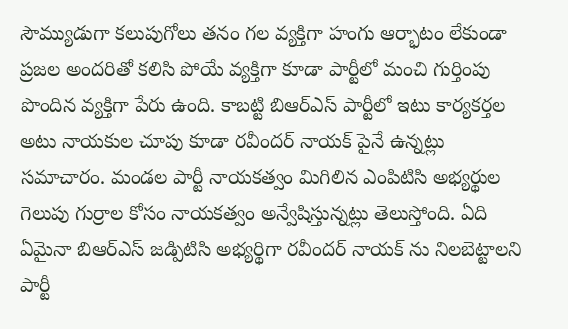సౌమ్యుడుగా కలుపుగోలు తనం గల వ్యక్తిగా హంగు ఆర్భాటం లేకుండా ప్రజల అందరితో కలిసి పోయే వ్యక్తిగా కూడా పార్టీలో మంచి గుర్తింపు పొందిన వ్యక్తిగా పేరు ఉంది. కాబట్టి బిఆర్ఎస్ పార్టీలో ఇటు కార్యకర్తల అటు నాయకుల చూపు కూడా రవీందర్ నాయక్ పైనే ఉన్నట్లు సమాచారం. మండల పార్టీ నాయకత్వం మిగిలిన ఎంపిటిసి అభ్యర్థుల గెలుపు గుర్రాల కోసం నాయకత్వం అన్వేషిస్తున్నట్లు తెలుస్తోంది. ఏది ఏమైనా బిఆర్ఎస్ జడ్పిటిసి అభ్యర్థిగా రవీందర్ నాయక్ ను నిలబెట్టాలని పార్టీ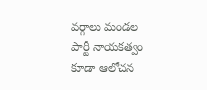వర్గాలు మండల పార్టీ నాయకత్వం కూడా ఆలోచన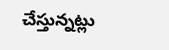చేస్తున్నట్లు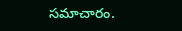సమాచారం.